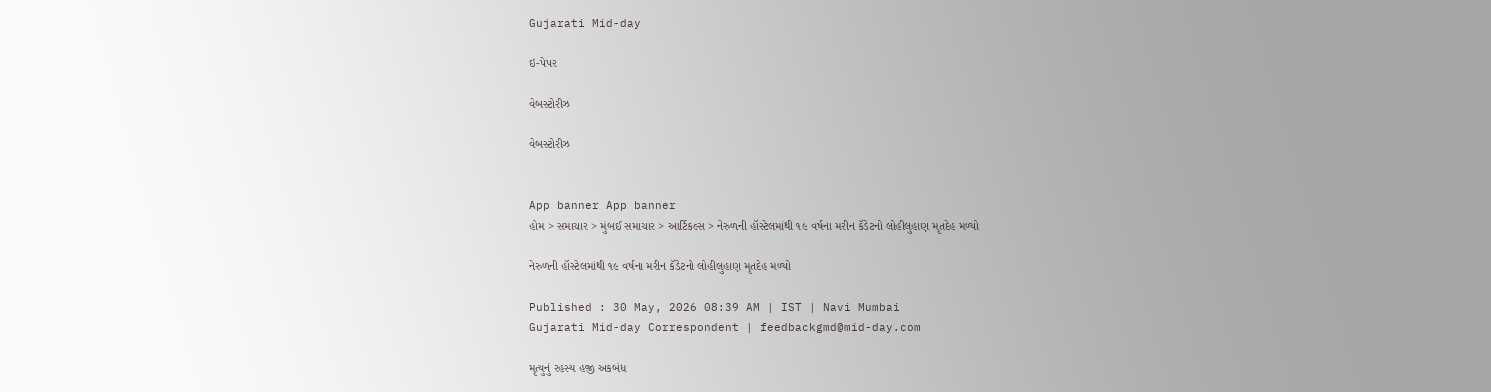Gujarati Mid-day

ઇ-પેપર

વેબસ્ટોરીઝ

વેબસ્ટોરીઝ


App banner App banner
હોમ > સમાચાર > મુંબઈ સમાચાર > આર્ટિકલ્સ > નેરુળની હૉસ્ટેલમાંથી ૧૯ વર્ષના મરીન કૅડેટનો લોહીલુહાણ મૃતદેહ મળ્યો

નેરુળની હૉસ્ટેલમાંથી ૧૯ વર્ષના મરીન કૅડેટનો લોહીલુહાણ મૃતદેહ મળ્યો

Published : 30 May, 2026 08:39 AM | IST | Navi Mumbai
Gujarati Mid-day Correspondent | feedbackgmd@mid-day.com

મૃત્યુનું રહસ્ય હજી અકબંધ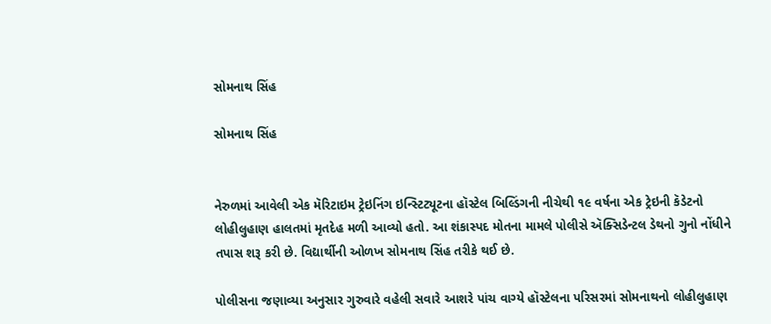સોમનાથ સિંહ

સોમનાથ સિંહ


નેરુળમાં આવેલી એક મૅરિટાઇમ ટ્રેઇનિંગ ઇન્સ્ટિટ્યૂટના હૉસ્ટેલ બિલ્ડિંગની નીચેથી ૧૯ વર્ષના એક ટ્રેઇની કૅડેટનો લોહીલુહાણ હાલતમાં મૃતદેહ મળી આવ્યો હતો. આ શંકાસ્પદ મોતના મામલે પોલીસે ઍક્સિડેન્ટલ ડેથનો ગુનો નોંધીને તપાસ શરૂ કરી છે. વિદ્યાર્થીની ઓળખ સોમનાથ સિંહ તરીકે થઈ છે.

પોલીસના જણાવ્યા અનુસાર ગુરુવારે વહેલી સવારે આશરે પાંચ વાગ્યે હૉસ્ટેલના પરિસરમાં સોમનાથનો લોહીલુહાણ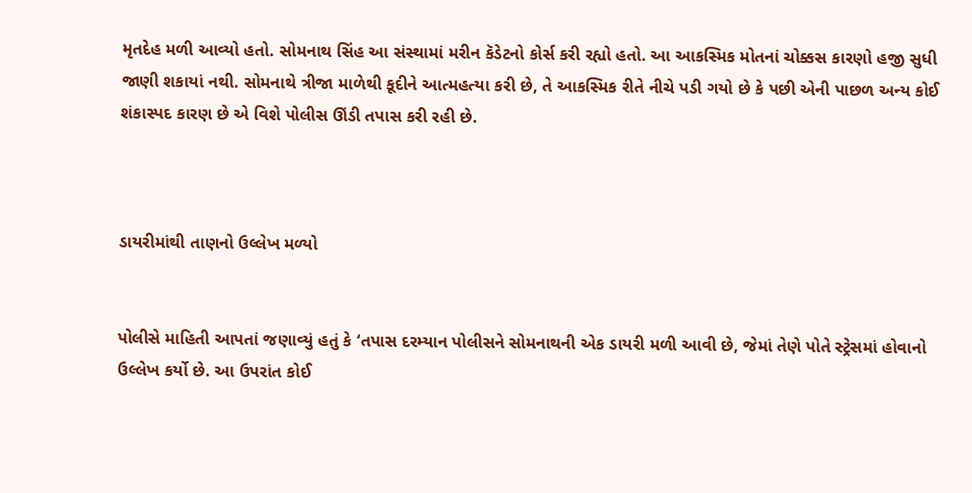મૃતદેહ મળી આવ્યો હતો. સોમનાથ સિંહ આ સંસ્થામાં મરીન કૅડેટનો કોર્સ કરી રહ્યો હતો. આ આકસ્મિક મોતનાં ચોક્કસ કારણો હજી સુધી જાણી શકાયાં નથી. સોમનાથે ત્રીજા માળેથી કૂદીને આત્મહત્યા કરી છે, તે આકસ્મિક રીતે નીચે પડી ગયો છે કે પછી એની પાછળ અન્ય કોઈ શંકાસ્પદ કારણ છે એ વિશે પોલીસ ઊંડી તપાસ કરી રહી છે.



ડાયરીમાંથી તાણનો ઉલ્લેખ મળ્યો


પોલીસે માહિતી આપતાં જણાવ્યું હતું કે ‘તપાસ દરમ્યાન પોલીસને સોમનાથની એક ડાયરી મળી આવી છે, જેમાં તેણે પોતે સ્ટ્રેસમાં હોવાનો ઉલ્લેખ કર્યો છે. આ ઉપરાંત કોઈ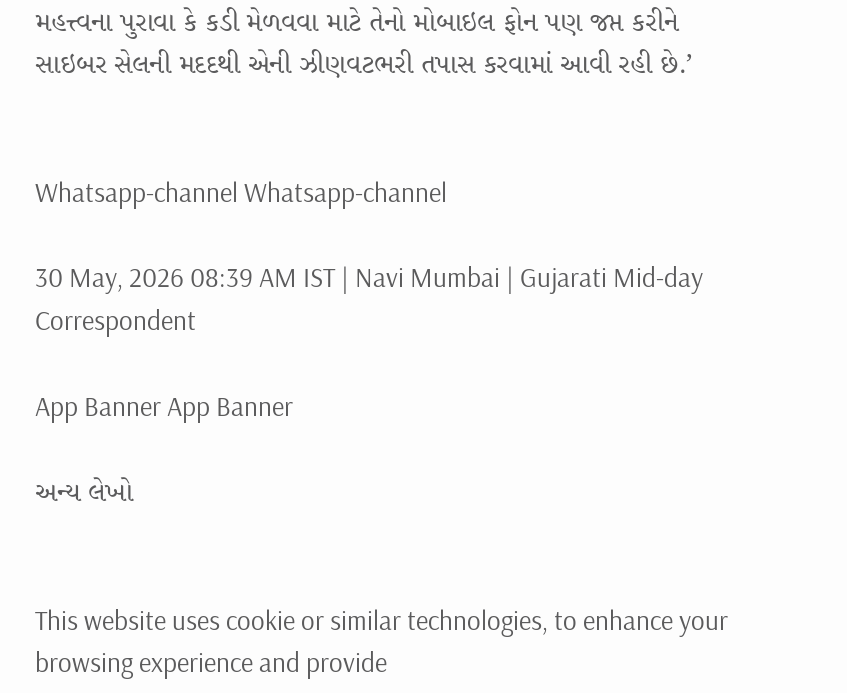મહત્ત્વના પુરાવા કે કડી મેળવવા માટે તેનો મોબાઇલ ફોન પણ જપ્ત કરીને સાઇબર સેલની મદદથી એની ઝીણવટભરી તપાસ કરવામાં આવી રહી છે.’


Whatsapp-channel Whatsapp-channel

30 May, 2026 08:39 AM IST | Navi Mumbai | Gujarati Mid-day Correspondent

App Banner App Banner

અન્ય લેખો


This website uses cookie or similar technologies, to enhance your browsing experience and provide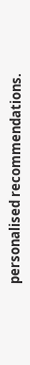personalised recommendations.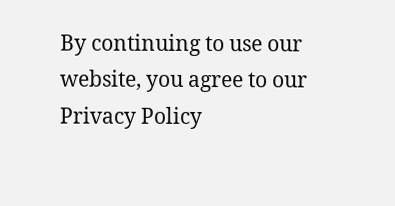By continuing to use our website, you agree to our Privacy Policy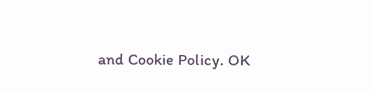and Cookie Policy. OK